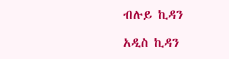ብሉይ ኪዳን

አዲስ ኪዳን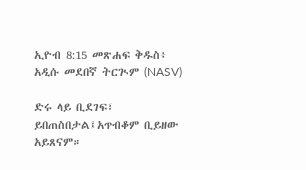ኢዮብ 8:15 መጽሐፍ ቅዱስ፥ አዲሱ መደበኛ ትርጒም (NASV)

ድሩ ላይ ቢደገፍ፣ ይበጠስበታል፤አጥብቆም ቢይዘው አይጸናም።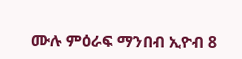ሙሉ ምዕራፍ ማንበብ ኢዮብ 8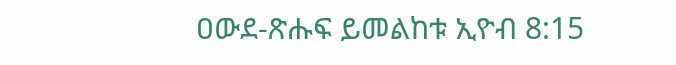ዐውደ-ጽሑፍ ይመልከቱ ኢዮብ 8:15